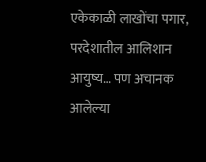एकेकाळी लाखोंचा पगार, परदेशातील आलिशान आयुष्य… पण अचानक आलेल्या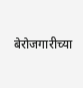बेरोजगारीच्या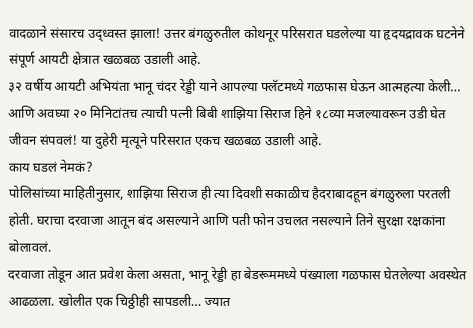वादळाने संसारच उद्ध्वस्त झाला! उत्तर बंगळुरुतील कोथनूर परिसरात घडलेल्या या हृदयद्रावक घटनेने संपूर्ण आयटी क्षेत्रात खळबळ उडाली आहे.
३२ वर्षीय आयटी अभियंता भानू चंदर रेड्डी याने आपल्या फ्लॅटमध्ये गळफास घेऊन आत्महत्या केली… आणि अवघ्या २० मिनिटांतच त्याची पत्नी बिबी शाझिया सिराज हिने १८व्या मजल्यावरून उडी घेत जीवन संपवलं! या दुहेरी मृत्यूने परिसरात एकच खळबळ उडाली आहे.
काय घडलं नेमकं?
पोलिसांच्या माहितीनुसार, शाझिया सिराज ही त्या दिवशी सकाळीच हैदराबादहून बंगळुरुला परतली होती. घराचा दरवाजा आतून बंद असल्याने आणि पती फोन उचलत नसल्याने तिने सुरक्षा रक्षकांना बोलावलं.
दरवाजा तोडून आत प्रवेश केला असता, भानू रेड्डी हा बेडरूममध्ये पंख्याला गळफास घेतलेल्या अवस्थेत आढळला. खोलीत एक चिठ्ठीही सापडली… ज्यात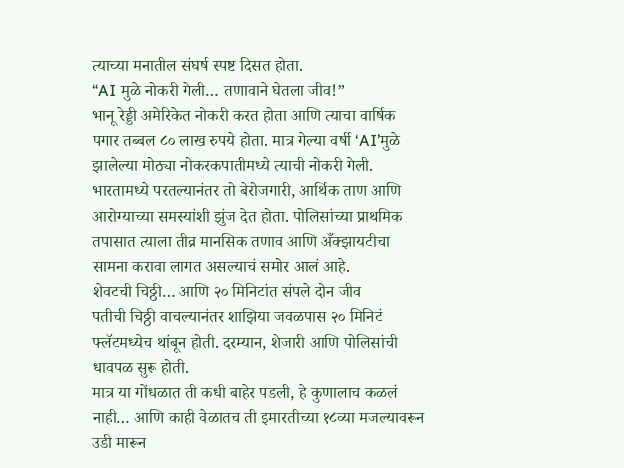त्याच्या मनातील संघर्ष स्पष्ट दिसत होता.
“AI मुळे नोकरी गेली… तणावाने घेतला जीव!”
भानू रेड्डी अमेरिकेत नोकरी करत होता आणि त्याचा वार्षिक पगार तब्बल ८० लाख रुपये होता. मात्र गेल्या वर्षी ‘AI’मुळे झालेल्या मोठ्या नोकरकपातीमध्ये त्याची नोकरी गेली.
भारतामध्ये परतल्यानंतर तो बेरोजगारी, आर्थिक ताण आणि आरोग्याच्या समस्यांशी झुंज देत होता. पोलिसांच्या प्राथमिक तपासात त्याला तीव्र मानसिक तणाव आणि अँक्झायटीचा सामना करावा लागत असल्याचं समोर आलं आहे.
शेवटची चिठ्ठी… आणि २० मिनिटांत संपले दोन जीव
पतीची चिठ्ठी वाचल्यानंतर शाझिया जवळपास २० मिनिटं फ्लॅटमध्येच थांबून होती. दरम्यान, शेजारी आणि पोलिसांची धावपळ सुरू होती.
मात्र या गोंधळात ती कधी बाहेर पडली, हे कुणालाच कळलं नाही… आणि काही वेळातच ती इमारतीच्या १८व्या मजल्यावरून उडी मारून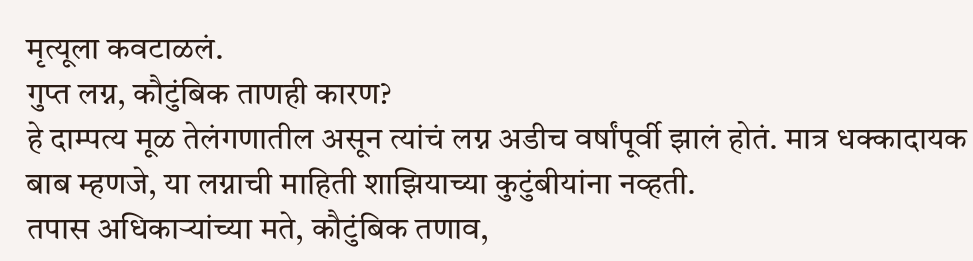मृत्यूला कवटाळलं.
गुप्त लग्न, कौटुंबिक ताणही कारण?
हे दाम्पत्य मूळ तेलंगणातील असून त्यांचं लग्न अडीच वर्षांपूर्वी झालं होतं. मात्र धक्कादायक बाब म्हणजे, या लग्नाची माहिती शाझियाच्या कुटुंबीयांना नव्हती.
तपास अधिकाऱ्यांच्या मते, कौटुंबिक तणाव,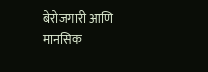बेरोजगारी आणि मानसिक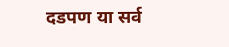दडपण या सर्व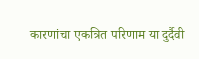कारणांचा एकत्रित परिणाम या दुर्दैवी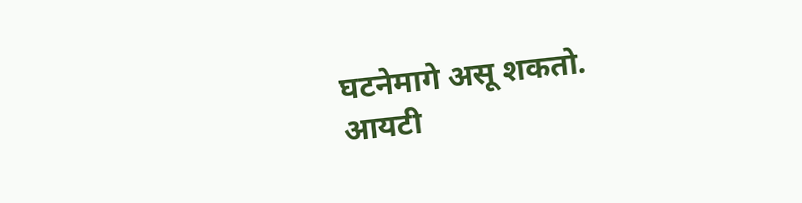घटनेमागे असू शकतो.
आयटी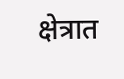क्षेत्रात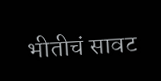भीतीचं सावट